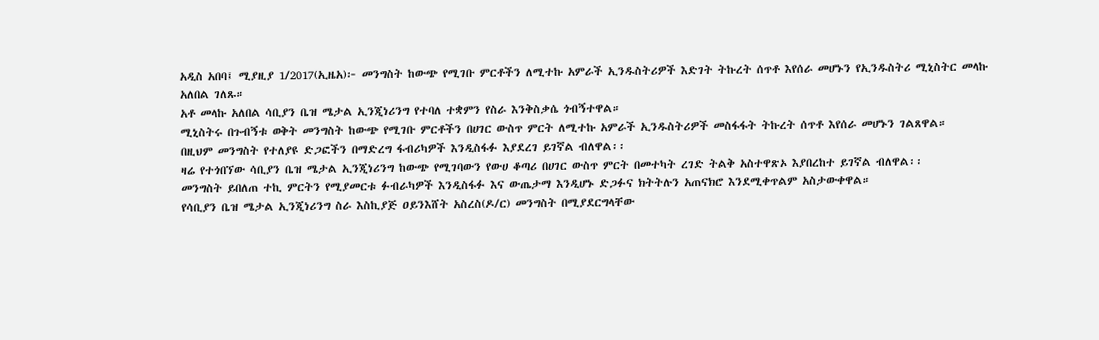አዲስ አበባ፤ ሚያዚያ 1/2017(ኢዜአ)፦ መንግስት ከውጭ የሚገቡ ምርቶችን ለሚተኩ አምራች ኢንዱስትሪዎች እድገት ትኩረት ሰጥቶ እየሰራ መሆኑን የኢንዱስትሪ ሚኒስትር መላኩ አለበል ገለጹ።
አቶ መላኩ አለበል ሳቢያን ቤዝ ሜታል ኢንጂነሪንግ የተባለ ተቋምን የስራ እንቅስቃሴ ጎብኝተዋል።
ሚኒስትሩ በጉብኝቱ ወቅት መንግስት ከውጭ የሚገቡ ምርቶችን በሀገር ውስጥ ምርት ለሚተኩ አምራች ኢንዱስትሪዎች መስፋፋት ትኩረት ሰጥቶ እየሰራ መሆኑን ገልጸዋል።
በዚህም መንግስት የተለያዩ ድጋፎችን በማድረግ ፋብሪካዎች እንዲስፋፉ እያደረገ ይገኛል ብለዋል፡፡
ዛሬ የተጎበኘው ሳቢያን ቤዝ ሜታል ኢንጂነሪንግ ከውጭ የሚገባውን የውሀ ቆጣሪ በሀገር ውስጥ ምርት በመተካት ረገድ ትልቅ አስተዋጽኦ እያበረከተ ይገኛል ብለዋል፡፡
መንግስት ይበለጠ ተኪ ምርትን የሚያመርቱ ፉብራካዎች እንዲስፋፉ እና ውጤታማ እንዲሆኑ ድጋፉና ክትትሉን አጠናክሮ እንደሚቀጥልም አስታውቀዋል።
የሳቢያን ቤዝ ሜታል ኢንጂነሪንግ ስራ እስኪያጅ ዐይንእሸት አስረስ(ዶ/ር) መንግስት በሚያደርግላቸው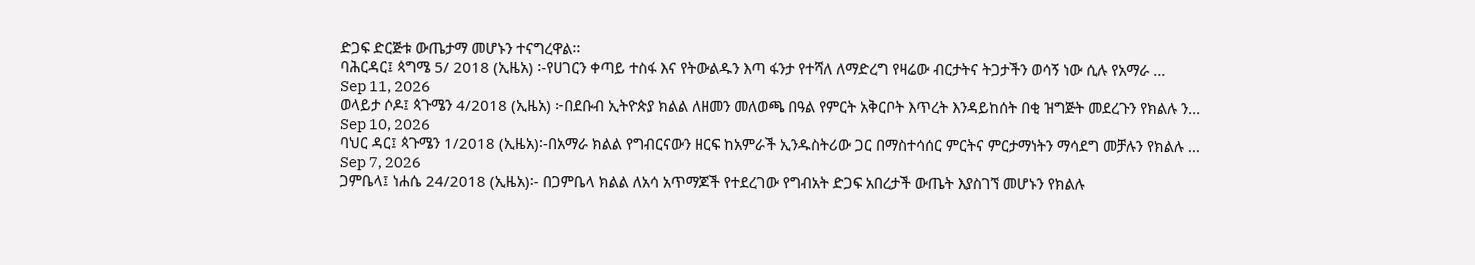ድጋፍ ድርጅቱ ውጤታማ መሆኑን ተናግረዋል፡፡
ባሕርዳር፤ ጳግሜ 5/ 2018 (ኢዜአ) ፡-የሀገርን ቀጣይ ተስፋ እና የትውልዱን እጣ ፋንታ የተሻለ ለማድረግ የዛሬው ብርታትና ትጋታችን ወሳኝ ነው ሲሉ የአማራ ...
Sep 11, 2026
ወላይታ ሶዶ፤ ጳጉሜን 4/2018 (ኢዜአ) ፦በደቡብ ኢትዮጵያ ክልል ለዘመን መለወጫ በዓል የምርት አቅርቦት እጥረት እንዳይከሰት በቂ ዝግጅት መደረጉን የክልሉ ን...
Sep 10, 2026
ባህር ዳር፤ ጳጉሜን 1/2018 (ኢዜአ)፡-በአማራ ክልል የግብርናውን ዘርፍ ከአምራች ኢንዱስትሪው ጋር በማስተሳሰር ምርትና ምርታማነትን ማሳደግ መቻሉን የክልሉ ...
Sep 7, 2026
ጋምቤላ፤ ነሐሴ 24/2018 (ኢዜአ)፡- በጋምቤላ ክልል ለአሳ አጥማጆች የተደረገው የግብአት ድጋፍ አበረታች ውጤት እያስገኘ መሆኑን የክልሉ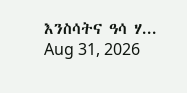እንስሳትና ዓሳ ሃ...
Aug 31, 2026